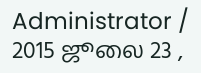Administrator / 2015 ஜூலை 23 ,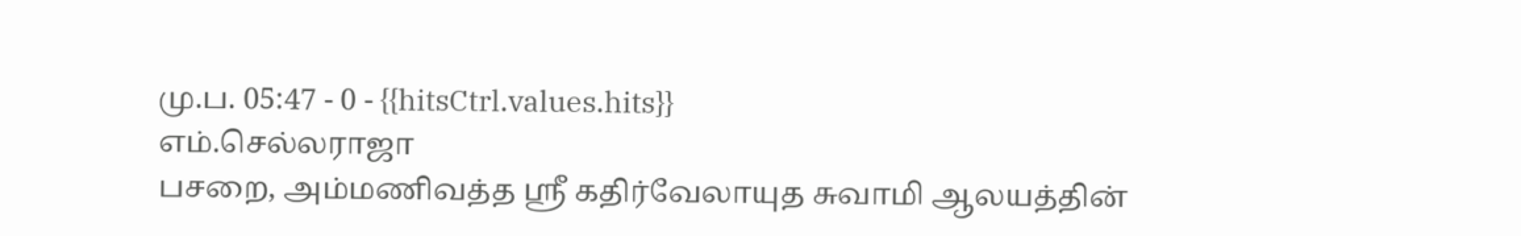மு.ப. 05:47 - 0 - {{hitsCtrl.values.hits}}
எம்.செல்லராஜா
பசறை, அம்மணிவத்த ஸ்ரீ கதிர்வேலாயுத சுவாமி ஆலயத்தின்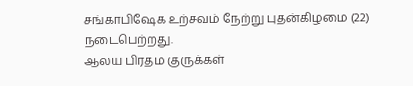சங்காபிஷேக உற்சவம் நேற்று புதன்கிழமை (22) நடைபெற்றது.
ஆலய பிரதம குருக்கள்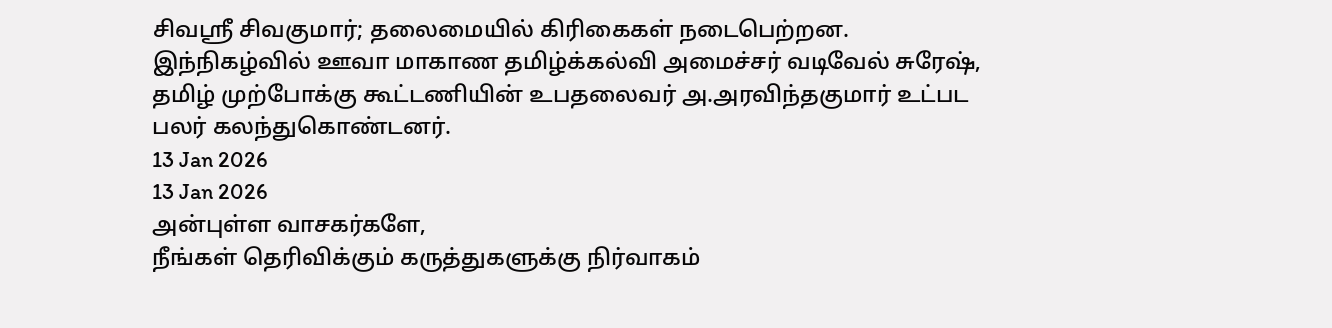சிவஸ்ரீ சிவகுமார்; தலைமையில் கிரிகைகள் நடைபெற்றன.
இந்நிகழ்வில் ஊவா மாகாண தமிழ்க்கல்வி அமைச்சர் வடிவேல் சுரேஷ், தமிழ் முற்போக்கு கூட்டணியின் உபதலைவர் அ.அரவிந்தகுமார் உட்பட பலர் கலந்துகொண்டனர்.
13 Jan 2026
13 Jan 2026
அன்புள்ள வாசகர்களே,
நீங்கள் தெரிவிக்கும் கருத்துகளுக்கு நிர்வாகம்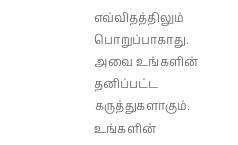எவ்விதத்திலும் பொறுப்பாகாது. அவை உங்களின் தனிப்பட்ட கருத்துகளாகும். உங்களின்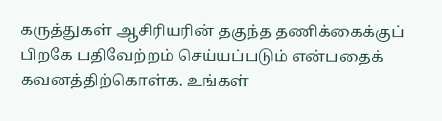கருத்துகள் ஆசிரியரின் தகுந்த தணிக்கைக்குப் பிறகே பதிவேற்றம் செய்யப்படும் என்பதைக் கவனத்திற்கொள்க. உங்கள்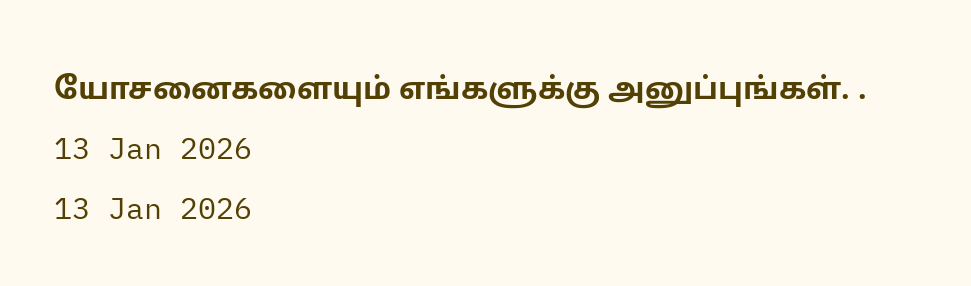யோசனைகளையும் எங்களுக்கு அனுப்புங்கள். .
13 Jan 2026
13 Jan 2026